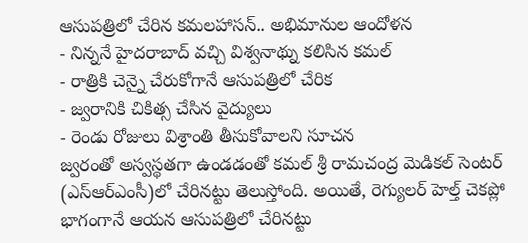ఆసుపత్రిలో చేరిన కమలహాసన్.. అభిమానుల ఆందోళన
- నిన్ననే హైదరాబాద్ వచ్చి విశ్వనాథ్ను కలిసిన కమల్
- రాత్రికి చెన్నై చేరుకోగానే ఆసుపత్రిలో చేరిక
- జ్వరానికి చికిత్స చేసిన వైద్యులు
- రెండు రోజులు విశ్రాంతి తీసుకోవాలని సూచన
జ్వరంతో అస్వస్థతగా ఉండడంతో కమల్ శ్రీ రామచంద్ర మెడికల్ సెంటర్ (ఎస్ఆర్ఎంసీ)లో చేరినట్టు తెలుస్తోంది. అయితే, రెగ్యులర్ హెల్త్ చెకప్లో భాగంగానే ఆయన ఆసుపత్రిలో చేరినట్టు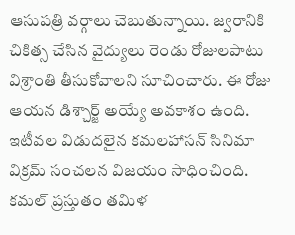ఆసుపత్రి వర్గాలు చెబుతున్నాయి. జ్వరానికి చికిత్స చేసిన వైద్యులు రెండు రోజులపాటు విశ్రాంతి తీసుకోవాలని సూచించారు. ఈ రోజు ఆయన డిశ్చార్జ్ అయ్యే అవకాశం ఉంది.
ఇటీవల విడుదలైన కమలహాసన్ సినిమా విక్రమ్ సంచలన విజయం సాధించింది. కమల్ ప్రస్తుతం తమిళ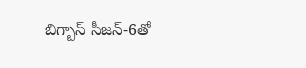బిగ్బాస్ సీజన్-6తో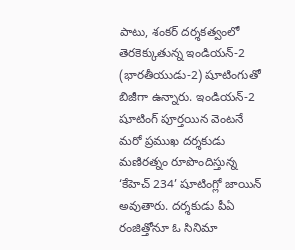పాటు, శంకర్ దర్శకత్వంలో తెరకెక్కుతున్న ఇండియన్-2 (భారతీయుడు-2) షూటింగుతో బిజీగా ఉన్నారు. ఇండియన్-2 షూటింగ్ పూర్తయిన వెంటనే మరో ప్రముఖ దర్శకుడు మణిరత్నం రూపొందిస్తున్న ‘కేహెచ్ 234’ షూటింగ్లో జాయిన్ అవుతారు. దర్శకుడు పీఏ రంజిత్తోనూ ఓ సినిమా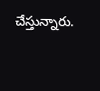చేస్తున్నారు.